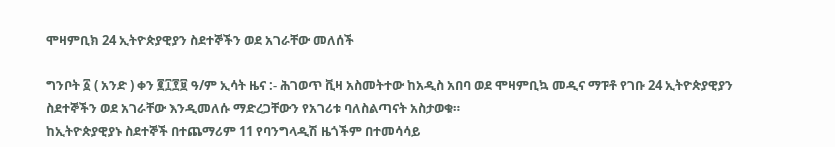ሞዛምቢክ 24 ኢትዮጵያዊያን ስደተኞችን ወደ አገራቸው መለሰች

ግንቦት ፩ ( አንድ ) ቀን ፪፲፻፱ ዓ/ም ኢሳት ዜና :- ሕገወጥ ቪዛ አስመትተው ከአዲስ አበባ ወደ ሞዛምቢኳ መዲና ማፑቶ የገቡ 24 ኢትዮጵያዊያን ስደተኞችን ወደ አገራቸው እንዲመለሱ ማድረጋቸውን የአገሪቱ ባለስልጣናት አስታወቁ።
ከኢትዮጵያዊያኑ ስደተኞች በተጨማሪም 11 የባንግላዲሽ ዜጎችም በተመሳሳይ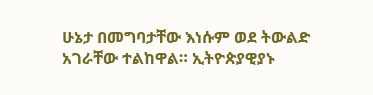ሁኔታ በመግባታቸው እነሱም ወደ ትውልድ አገራቸው ተልከዋል። ኢትዮጵያዊያኑ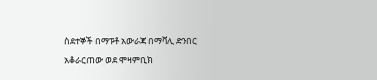ስደተኞች በማፑቶ አውራጃ በማቫሊ ድንበር አቆራርጠው ወደ ሞዛምቢክ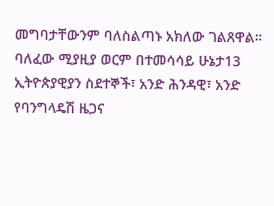መግባታቸውንም ባለስልጣኑ አክለው ገልጸዋል።
ባለፈው ሚያዚያ ወርም በተመሳሳይ ሁኔታ13 ኢትዮጵያዊያን ስደተኞች፣ አንድ ሕንዳዊ፣ አንድ የባንግላዴሽ ዜጋና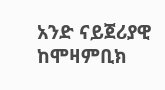አንድ ናይጀሪያዊ ከሞዛምቢክ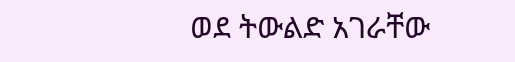ወደ ትውልድ አገራቸው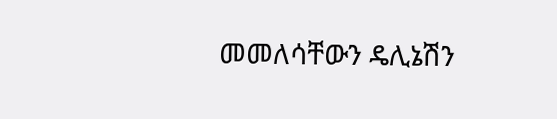መመለሳቸውን ዴሊኔሽን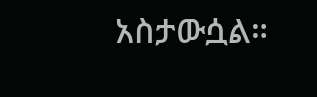አስታውሷል።